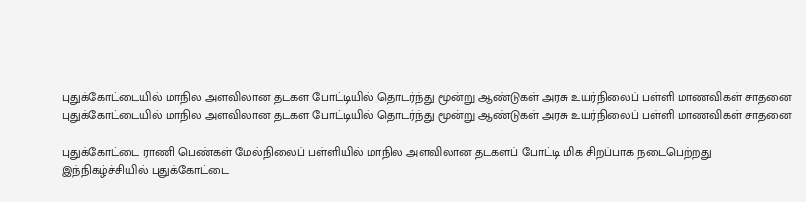புதுக்கோட்டையில் மாநில அளவிலான தடகள போட்டியில் தொடர்ந்து மூன்று ஆண்டுகள் அரசு உயர்நிலைப் பள்ளி மாணவிகள் சாதனை
புதுக்கோட்டையில் மாநில அளவிலான தடகள போட்டியில் தொடர்ந்து மூன்று ஆண்டுகள் அரசு உயர்நிலைப் பள்ளி மாணவிகள் சாதனை

புதுக்கோட்டை ராணி பெண்கள் மேல்நிலைப் பள்ளியில் மாநில அளவிலான தடகளப் போட்டி மிக சிறப்பாக நடைபெற்றது இந்நிகழ்ச்சியில் புதுக்கோட்டை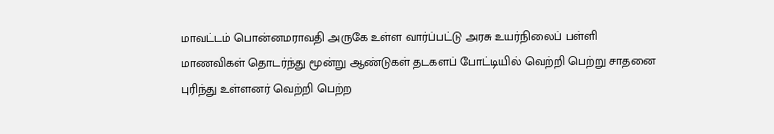மாவட்டம் பொன்னமராவதி அருகே உள்ள வார்ப்பட்டு அரசு உயர்நிலைப் பள்ளி மாணவிகள் தொடர்ந்து மூன்று ஆண்டுகள் தடகளப் போட்டியில் வெற்றி பெற்று சாதனை புரிந்து உள்ளனர் வெற்றி பெற்ற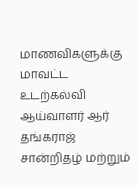மாணவிகளுக்கு மாவட்ட உடற்கல்வி ஆய்வாளர் ஆர் தங்கராஜ் சான்றிதழ் மற்றும்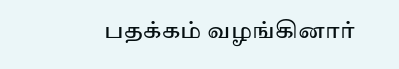பதக்கம் வழங்கினார்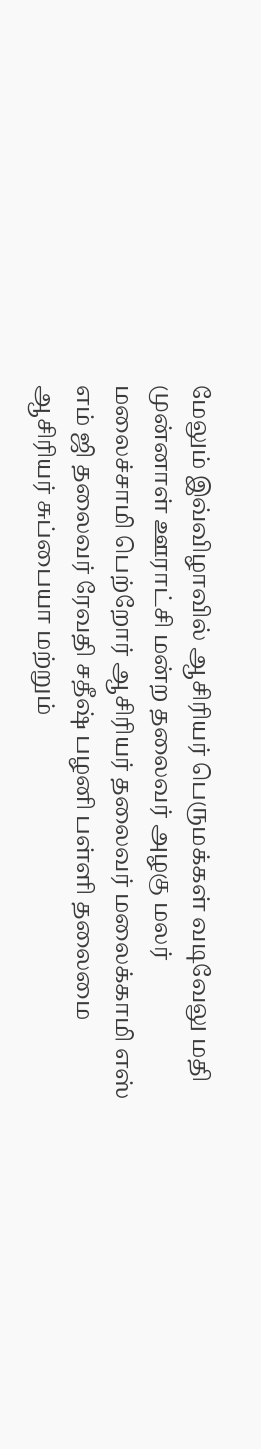மேலும் இவ்விழாவில் ஆசிரியர் பெருமக்கள் வடிவேலு மதி முன்னாள் ஊராட்சி மன்ற தலைவர் அழகு மலர் மலைச்சாமி பெற்றோர் ஆசிரியர் தலைவர் மலைக்காமி எஸ் எம் ஜி தலைவர் ரேவதி சதீஷ் பழனி பள்ளி தலைமை ஆசிரியர் சுப்பையா மற்றும்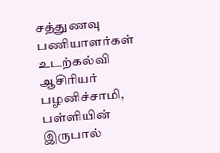சத்துணவு பணியாளர்கள் உடற்கல்வி ஆசிரியர் பழனிச்சாமி, பள்ளியின் இருபால்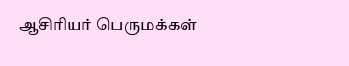ஆசிரியர் பெருமக்கள்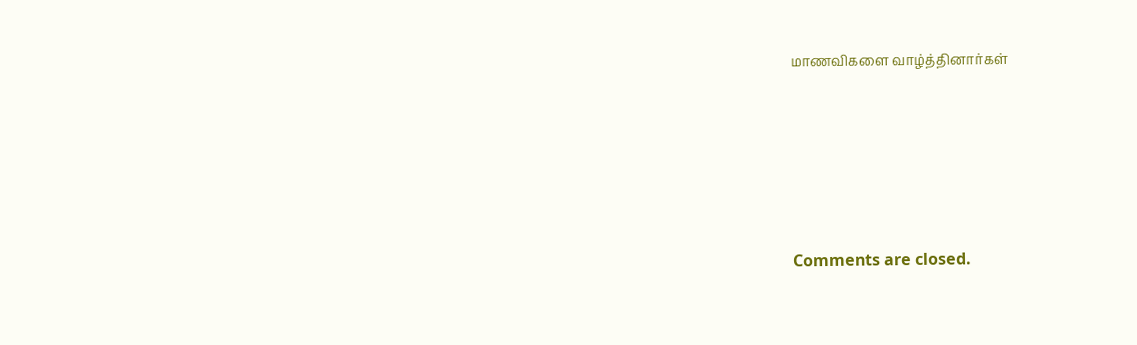மாணவிகளை வாழ்த்தினார்கள்





Comments are closed.